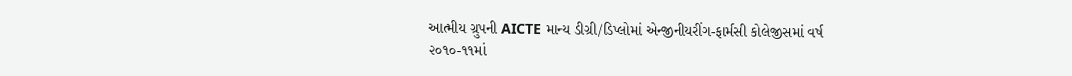આત્મીય ગ્રુપની AICTE માન્ય ડીગ્રી/ડિપ્લોમાં એન્જીનીયરીંગ-ફાર્મસી કોલેજીસમાં વર્ષ
૨૦૧૦-૧૧માં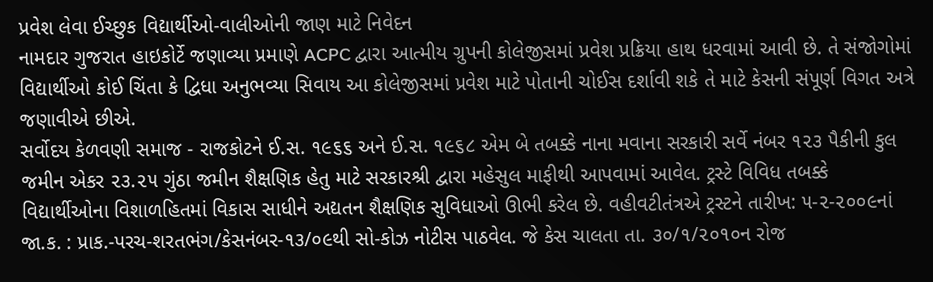પ્રવેશ લેવા ઈચ્છુક વિદ્યાર્થીઓ-વાલીઓની જાણ માટે નિવેદન
નામદાર ગુજરાત હાઇકોર્ટે જણાવ્યા પ્રમાણે ACPC દ્વારા આત્મીય ગ્રુપની કોલેજીસમાં પ્રવેશ પ્રક્રિયા હાથ ધરવામાં આવી છે. તે સંજોગોમાં વિદ્યાર્થીઓ કોઈ ચિંતા કે દ્વિધા અનુભવ્યા સિવાય આ કોલેજીસમાં પ્રવેશ માટે પોતાની ચોઈસ દર્શાવી શકે તે માટે કેસની સંપૂર્ણ વિગત અત્રે જણાવીએ છીએ.
સર્વોદય કેળવણી સમાજ - રાજકોટને ઈ.સ. ૧૯૬૬ અને ઈ.સ. ૧૯૬૮ એમ બે તબક્કે નાના મવાના સરકારી સર્વે નંબર ૧૨૩ પૈકીની કુલ જમીન એકર ૨૩.૨૫ ગુંઠા જમીન શૈક્ષણિક હેતુ માટે સરકારશ્રી દ્વારા મહેસુલ માફીથી આપવામાં આવેલ. ટ્રસ્ટે વિવિધ તબક્કે વિદ્યાર્થીઓના વિશાળહિતમાં વિકાસ સાધીને અદ્યતન શૈક્ષણિક સુવિધાઓ ઊભી કરેલ છે. વહીવટીતંત્રએ ટ્રસ્ટને તારીખ: ૫-૨-૨૦૦૯નાં જા.ક. : પ્રાક.-પરચ-શરતભંગ/કેસનંબર-૧૩/૦૯થી સો-કોઝ નોટીસ પાઠવેલ. જે કેસ ચાલતા તા. ૩૦/૧/૨૦૧૦ન રોજ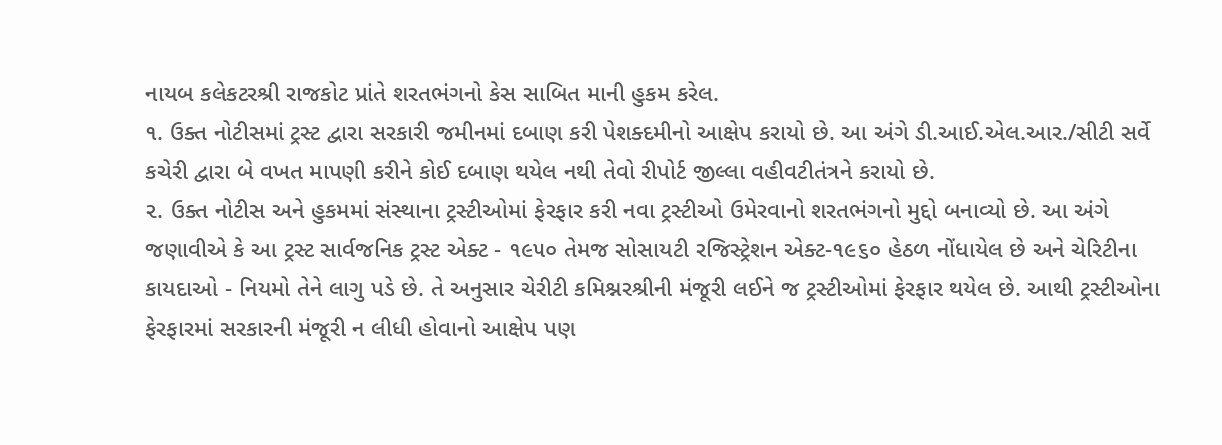નાયબ કલેકટરશ્રી રાજકોટ પ્રાંતે શરતભંગનો કેસ સાબિત માની હુકમ કરેલ.
૧. ઉક્ત નોટીસમાં ટ્રસ્ટ દ્વારા સરકારી જમીનમાં દબાણ કરી પેશક્દમીનો આક્ષેપ કરાયો છે. આ અંગે ડી.આઈ.એલ.આર./સીટી સર્વે કચેરી દ્વારા બે વખત માપણી કરીને કોઈ દબાણ થયેલ નથી તેવો રીપોર્ટ જીલ્લા વહીવટીતંત્રને કરાયો છે.
૨. ઉક્ત નોટીસ અને હુકમમાં સંસ્થાના ટ્રસ્ટીઓમાં ફેરફાર કરી નવા ટ્રસ્ટીઓ ઉમેરવાનો શરતભંગનો મુદ્દો બનાવ્યો છે. આ અંગે જણાવીએ કે આ ટ્રસ્ટ સાર્વજનિક ટ્રસ્ટ એક્ટ - ૧૯૫૦ તેમજ સોસાયટી રજિસ્ટ્રેશન એક્ટ-૧૯૬૦ હેઠળ નોંધાયેલ છે અને ચેરિટીના કાયદાઓ - નિયમો તેને લાગુ પડે છે. તે અનુસાર ચેરીટી કમિશ્નરશ્રીની મંજૂરી લઈને જ ટ્રસ્ટીઓમાં ફેરફાર થયેલ છે. આથી ટ્રસ્ટીઓના ફેરફારમાં સરકારની મંજૂરી ન લીધી હોવાનો આક્ષેપ પણ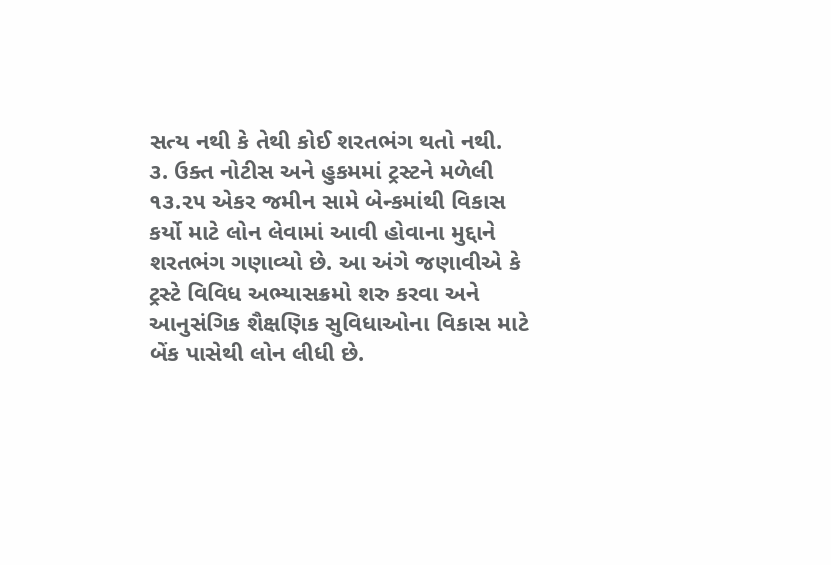સત્ય નથી કે તેથી કોઈ શરતભંગ થતો નથી.
૩. ઉક્ત નોટીસ અને હુકમમાં ટ્રસ્ટને મળેલી ૧૩.૨૫ એકર જમીન સામે બેન્કમાંથી વિકાસ કર્યો માટે લોન લેવામાં આવી હોવાના મુદ્દાને શરતભંગ ગણાવ્યો છે. આ અંગે જણાવીએ કે ટ્રસ્ટે વિવિધ અભ્યાસક્રમો શરુ કરવા અને આનુસંગિક શૈક્ષણિક સુવિધાઓના વિકાસ માટે બેંક પાસેથી લોન લીધી છે.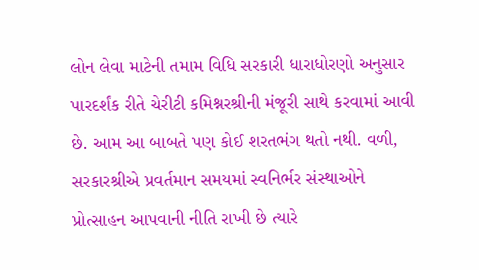લોન લેવા માટેની તમામ વિધિ સરકારી ધારાધોરણો અનુસાર પારદર્શંક રીતે ચેરીટી કમિશ્નરશ્રીની મંજૂરી સાથે કરવામાં આવી છે. આમ આ બાબતે પણ કોઈ શરતભંગ થતો નથી. વળી, સરકારશ્રીએ પ્રવર્તમાન સમયમાં સ્વનિર્ભર સંસ્થાઓને પ્રોત્સાહન આપવાની નીતિ રાખી છે ત્યારે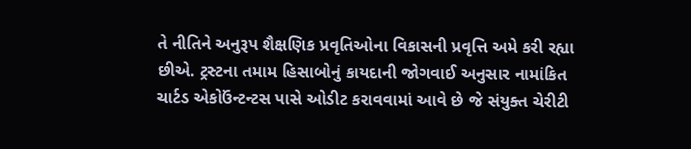તે નીતિને અનુરૂપ શૈક્ષણિક પ્રવૃતિઓના વિકાસની પ્રવૃત્તિ અમે કરી રહ્યા છીએ. ટ્રસ્ટના તમામ હિસાબોનું કાયદાની જોગવાઈ અનુસાર નામાંકિત ચાર્ટડ એકોઉંન્ટન્ટસ પાસે ઓડીટ કરાવવામાં આવે છે જે સંયુક્ત ચેરીટી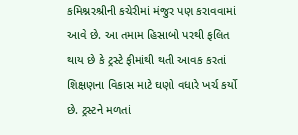કમિશ્નરશ્રીની કચેરીમાં મંજુર પણ કરાવવામાં આવે છે. આ તમામ હિસાબો પરથી ફલિત થાય છે કે ટ્રસ્ટે ફીમાંથી થતી આવક કરતાં શિક્ષણના વિકાસ માટે ઘણો વધારે ખર્ચ કર્યો છે. ટ્રસ્ટને મળતાં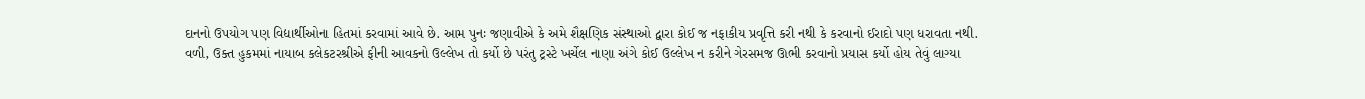દાનનો ઉપયોગ પણ વિદ્યાર્થીઓના હિતમાં કરવામાં આવે છે. આમ પુનઃ જણાવીએ કે અમે શૈક્ષણિક સંસ્થાઓ દ્વારા કોઈ જ નફાકીય પ્રવૃત્તિ કરી નથી કે કરવાનો ઈરાદો પણ ધરાવતા નથી.
વળી, ઉક્ત હુકમમાં નાયાબ કલેકટરશ્રીએ ફીની આવકનો ઉલ્લેખ તો કર્યો છે પરંતુ ટ્રસ્ટે ખર્ચેલ નાણા અંગે કોઈ ઉલ્લેખ ન કરીને ગેરસમજ ઊભી કરવાનો પ્રયાસ કર્યો હોય તેવું લાગ્યા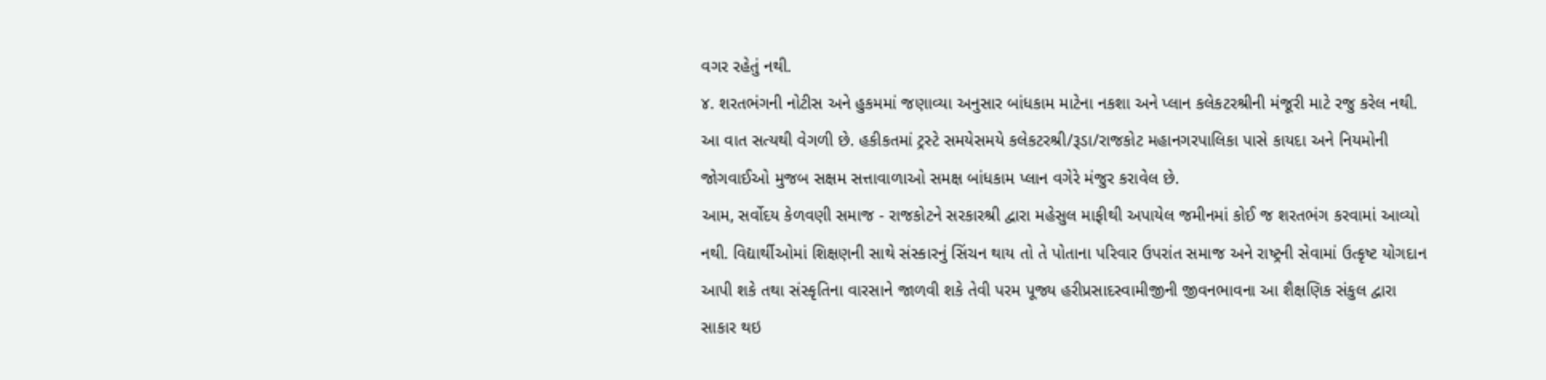વગર રહેતું નથી.
૪. શરતભંગની નોટીસ અને હુકમમાં જણાવ્યા અનુસાર બાંધકામ માટેના નકશા અને પ્લાન કલેકટરશ્રીની મંજૂરી માટે રજુ કરેલ નથી. આ વાત સત્યથી વેગળી છે. હકીકતમાં ટ્રસ્ટે સમયેસમયે કલેકટરશ્રી/રૂડા/રાજકોટ મહાનગરપાલિકા પાસે કાયદા અને નિયમોની જોગવાઈઓ મુજબ સક્ષમ સત્તાવાળાઓ સમક્ષ બાંધકામ પ્લાન વગેરે મંજુર કરાવેલ છે.
આમ, સર્વોદય કેળવણી સમાજ - રાજકોટને સરકારશ્રી દ્વારા મહેસુલ માફીથી અપાયેલ જમીનમાં કોઈ જ શરતભંગ કરવામાં આવ્યો નથી. વિદ્યાર્થીઓમાં શિક્ષણની સાથે સંસ્કારનું સિંચન થાય તો તે પોતાના પરિવાર ઉપરાંત સમાજ અને રાષ્ટ્રની સેવામાં ઉત્કૃષ્ટ યોગદાન આપી શકે તથા સંસ્કૃતિના વારસાને જાળવી શકે તેવી પરમ પૂજ્ય હરીપ્રસાદસ્વામીજીની જીવનભાવના આ શૈક્ષણિક સંકુલ દ્વારા સાકાર થઇ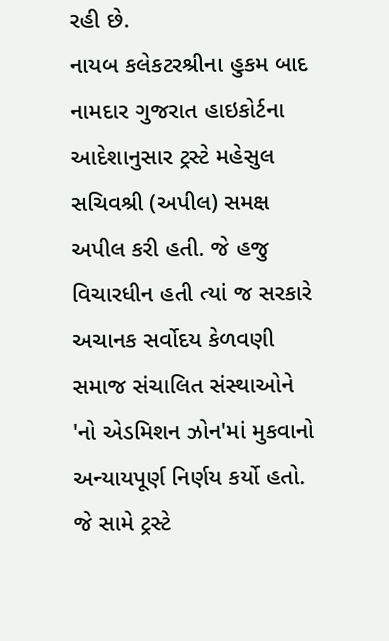રહી છે.
નાયબ કલેકટરશ્રીના હુકમ બાદ નામદાર ગુજરાત હાઇકોર્ટના આદેશાનુસાર ટ્રસ્ટે મહેસુલ સચિવશ્રી (અપીલ) સમક્ષ અપીલ કરી હતી. જે હજુ વિચારધીન હતી ત્યાં જ સરકારે અચાનક સર્વોદય કેળવણી સમાજ સંચાલિત સંસ્થાઓને 'નો એડમિશન ઝોન'માં મુકવાનો અન્યાયપૂર્ણ નિર્ણય કર્યો હતો. જે સામે ટ્રસ્ટે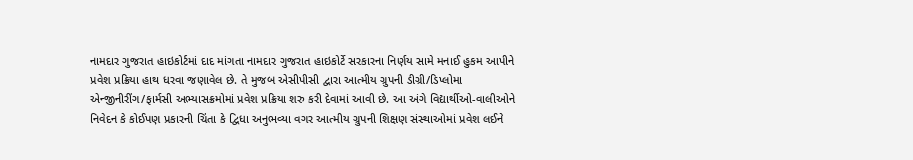નામદાર ગુજરાત હાઇકોર્ટમાં દાદ માંગતા નામદાર ગુજરાત હાઇકોર્ટે સરકારના નિર્ણય સામે મનાઈ હુકમ આપીને પ્રવેશ પ્રક્રિયા હાથ ધરવા જણાવેલ છે. તે મુજબ એસીપીસી દ્વારા આત્મીય ગ્રુપની ડીગ્રી/ડિપ્લોમા એન્જીનીરીંગ/ફાર્મસી અભ્યાસક્રમોમાં પ્રવેશ પ્રક્રિયા શરુ કરી દેવામાં આવી છે. આ અંગે વિદ્યાર્થીઓ-વાલીઓને નિવેદન કે કોઈપણ પ્રકારની ચિંતા કે દ્વિધા અનુભવ્યા વગર આત્મીય ગ્રુપની શિક્ષણ સંસ્થાઓમાં પ્રવેશ લઈને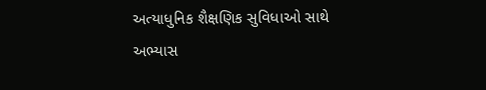અત્યાધુનિક શૈક્ષણિક સુવિધાઓ સાથે અભ્યાસ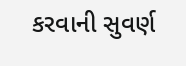કરવાની સુવર્ણ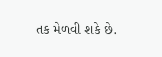તક મેળવી શકે છે.